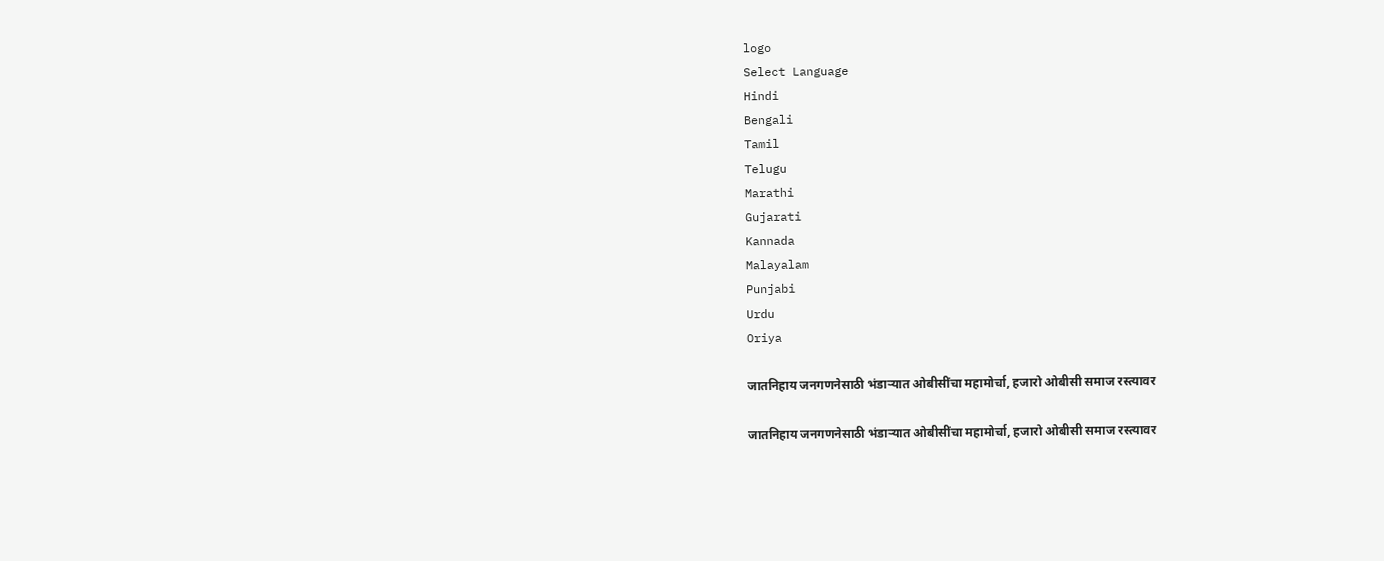logo
Select Language
Hindi
Bengali
Tamil
Telugu
Marathi
Gujarati
Kannada
Malayalam
Punjabi
Urdu
Oriya

जातनिहाय जनगणनेसाठी भंडाऱ्यात ओबीसींचा महामोर्चा, हजारो ओबीसी समाज रस्त्यावर

जातनिहाय जनगणनेसाठी भंडाऱ्यात ओबीसींचा महामोर्चा, हजारो ओबीसी समाज रस्त्यावर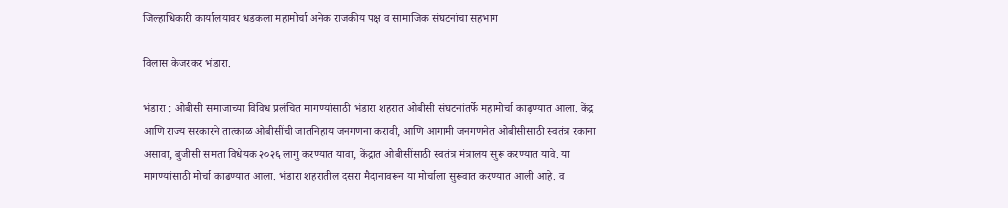जिल्हाधिकारी कार्यालयावर धडकला महामोर्चा अनेक राजकीय पक्ष व सामाजिक संघटनांचा सहभाग

विलास केजरकर भंडारा.

भंडारा : ओबीसी समाजाच्या विविध प्रलंचित मागण्यांसाठी भंडारा शहरात ओबीसी संघटनांतर्फे महामोर्चा काढ़ण्यात आला. केंद्र आणि राज्य सरकारने तात्काळ ओबीसींची जातनिहाय जनगणना करावी, आणि आगामी जनगणनेत ओबीसीसाठी स्वतंत्र रकाना असावा, बुजीसी समता विधेयक २०२६ लागु करण्यात यावा, केंद्रात ओबीसींसाठी स्वतंत्र मंत्रालय सुरू करण्यात यावे. या मागण्यांसाठी मोर्चा काढण्यात आला. भंडारा शहरातील दसरा मैदानावरून या मोर्चाला सुरूवात करण्यात आली आहे. व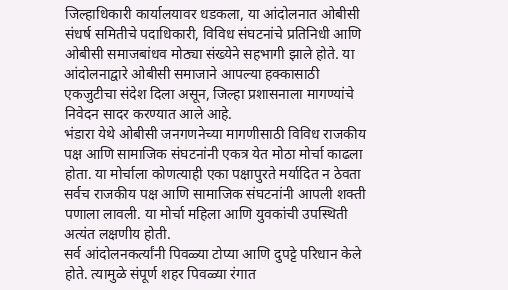जिल्हाधिकारी कार्यालयावर धडकला, या आंदोलनात ओबीसी संधर्ष समितीचे पदाधिकारी, विविध संघटनांचे प्रतिनिधी आणि ओबीसी समाजबांधव मोठ्या संख्येने सहभागी झाले होते. या आंदोलनाद्वारे ओबीसी समाजाने आपल्या हक्कासाठी एकजुटीचा संदेश दिला असून, जिल्हा प्रशासनाला मागण्यांचे निवेदन सादर करण्यात आले आहे.
भंडारा येथे ओबीसी जनगणनेच्या मागणीसाठी विविध राजकीय पक्ष आणि सामाजिक संघटनांनी एकत्र येत मोठा मोर्चा काढला होता. या मोर्चाला कोणत्याही एका पक्षापुरते मर्यादित न ठेवता सर्वच राजकीय पक्ष आणि सामाजिक संघटनांनी आपली शक्ती पणाला लावली. या मोर्चा महिला आणि युवकांची उपस्थिती अत्यंत लक्षणीय होती.
सर्व आंदोलनकर्त्यांनी पिवळ्या टोप्या आणि दुपट्टे परिधान केले होते. त्यामुळे संपूर्ण शहर पिवळ्या रंगात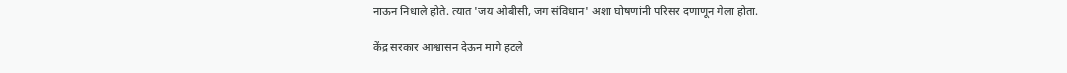नाऊन निधाले होते. त्यात 'जय ओबीसी, जग संविधान' अशा घोषणांनी परिसर दणाणून गेला होता.

केंद्र सरकार आश्वासन देऊन मागे हटले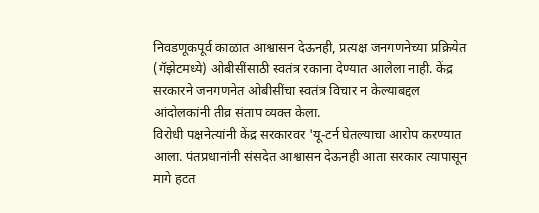निवडणूकपूर्व काळात आश्वासन देऊनही, प्रत्यक्ष जनगणनेच्या प्रक्रियेत (गॅझेटमध्ये) ओबीसींसाठी स्वतंत्र रकाना देण्यात आलेला नाही. केंद्र सरकारने जनगणनेत ओबीसींचा स्वतंत्र विचार न केल्याबद्दल आंदोलकांनी तीव्र संताप व्यक्त केला.
विरोधी पक्षनेत्यांनी केंद्र सरकारवर 'यू-टर्न घेतल्याचा आरोप करण्यात आला. पंतप्रधानांनी संसदेत आश्वासन देऊनही आता सरकार त्यापासून मागे हटत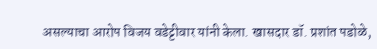असल्याचा आरोप विजय वडेट्टीवार यांनी केला. खासदार डॉ. प्रशांत पडोळे,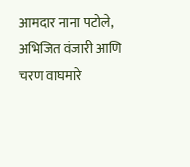आमदार नाना पटोले, अभिजित वंजारी आणि चरण वाघमारे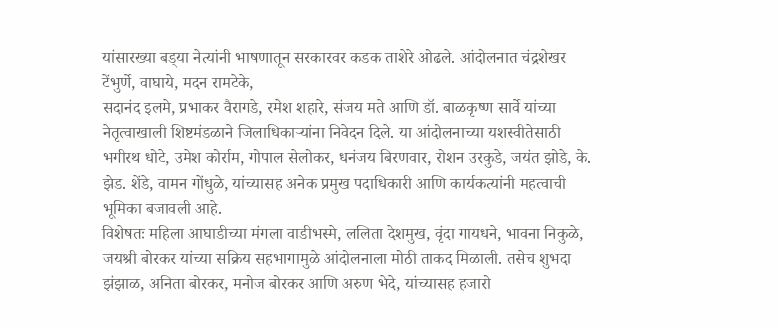यांसारख्या बड्‌या नेत्यांनी भाषणातून सरकारवर कडक ताशेरे ओढले. आंदोलनात चंद्रशेखर टेंभुर्णे, वाघाये, मदन रामटेके,
सदानंद इलमे, प्रभाकर वैरागडे, रमेश शहारे, संजय मते आणि डॉ. बाळकृष्ण सार्वे यांच्या नेतृत्वाखाली शिष्टमंडळाने जिलाधिकाऱ्यांना निवेदन दिले. या आंदोलनाच्या यशस्वीतेसाठी भगीरथ धोटे, उमेश कोर्राम, गोपाल सेलोकर, धनंजय बिरणवार, रोशन उरकुडे, जयंत झोडे, के. झेड. शेंडे, वामन गोंधुळे, यांच्यासह अनेक प्रमुख पदाधिकारी आणि कार्यकत्यांनी महत्वाची भूमिका बजावली आहे.
विशेषतः महिला आघाडीच्या मंगला वाडीभस्मे, ललिता देशमुख, वृंदा गायधने, भावना निकुळे, जयश्री बोरकर यांच्या सक्रिय सहभागामुळे आंदोलनाला मोठी ताकद मिळाली. तसेच शुभदा झंझाळ, अनिता बोरकर, मनोज बोरकर आणि अरुण भेदे, यांच्यासह हजारो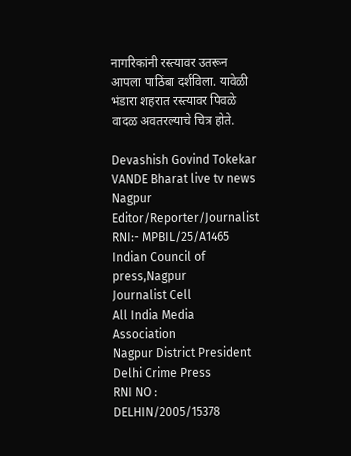नागरिकांनी रस्त्यावर उतरून आपला पाठिंबा दर्शविला. यावेळी भंडारा शहरात रस्त्यावर पिवळे वादळ अवतरल्याचे चित्र होते.

Devashish Govind Tokekar
VANDE Bharat live tv news Nagpur
Editor/Reporter/Journalist
RNI:- MPBIL/25/A1465
Indian Council of press,Nagpur
Journalist Cell
All India Media Association
Nagpur District President
Delhi Crime Press
RNI NO : DELHIN/2005/15378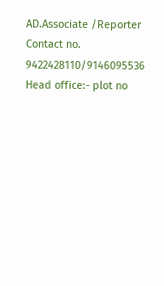AD.Associate /Reporter
Contact no.
9422428110/9146095536
Head office:- plot no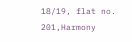18/19, flat no. 201,Harmony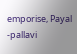emporise, Payal -pallavi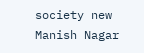society new Manish Nagar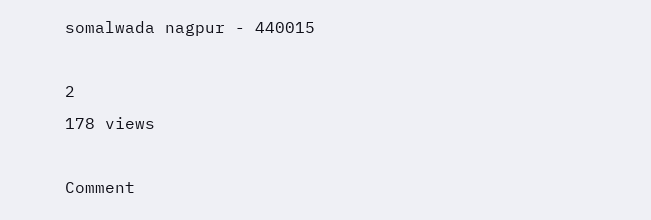somalwada nagpur - 440015

2
178 views

Comment